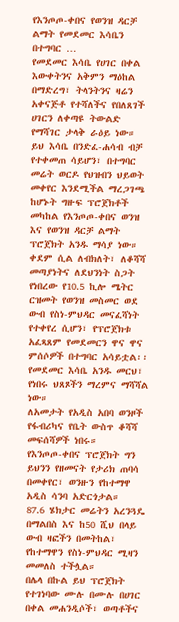የእንጦጦ-ቀበና የወንዝ ዳርቻ ልማት የመደመር እሳቤን በተግባር …
የመደመር እሳቤ የሀገር በቀል እውቀትንና አቅምን ማዕከል በማድረግ፣ ትላንትንና ዛሬን አቀናጅቶ የተሻለችና የበለጸገች ሀገርን ለቀጣዩ ትውልድ የማሻገር ታላቅ ራዕይ ነው።
ይህ እሳቤ በንድፈ-ሐሳብ ብቻ የተቀመጠ ሳይሆን፣ በተግባር መሬት ወርዶ የህዝብን ህይወት መቀየር እንደሚችል ማረጋገጫ ከሆኑት ግዙፍ ፕሮጀክቶች መካከል የእንጦጦ-ቀበና ወንዝ እና የወንዝ ዳርቻ ልማት ፕሮጀክት አንዱ ማሳያ ነው።
ቀደም ሲል ለብክለት፣ ለቆሻሻ መጣያነትና ለደህንነት ስጋት የነበረው የ10.5 ኪሎ ሜትር ርዝመት የወንዝ መስመር ወደ ውብ የስነ-ምህዳር መናፈሻነት የተቀየረ ሲሆን፣ የፕሮጀክቱ አፈጻጸም የመደመርን ዋና ዋና ምሰሶዎች በተግባር አሳይቷል፡፡
የመደመር እሳቤ አንዱ መርህ፣ የነበሩ ህጸጾችን ማረምና ማሻሻል ነው።
ለአመታት የአዲስ አበባ ወንዞች የፋብሪካና የቤት ውስጥ ቆሻሻ መፍሰሻዎች ነበሩ።
የእንጦጦ-ቀበና ፕሮጀክት ግን ይህንን የዘመናት የታሪክ ጠባሳ በመቀየር፣ ወንዙን የከተማዋ አዲስ ሳንባ አድርጎታል።
87.6 ሄክታር መሬትን አረንጓዴ በማልበስ እና ከ50 ሺህ በላይ ውብ ዛፎችን በመትከል፣ የከተማዋን የስነ-ምህዳር ሚዛን መመለስ ተችሏል።
በሌላ በኩል ይህ ፕሮጀክት የተገነባው ሙሉ በሙሉ በሀገር በቀል መሐንዲሶች፣ ወጣቶችና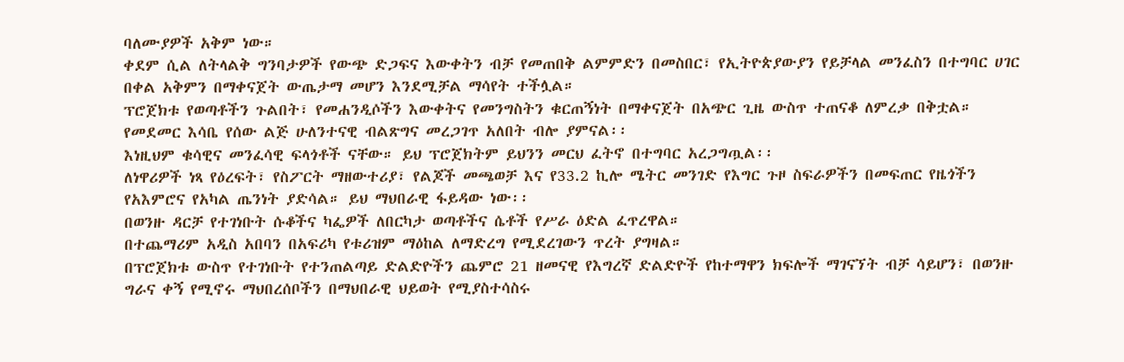ባለሙያዎች አቅም ነው።
ቀደም ሲል ለትላልቅ ግንባታዎች የውጭ ድጋፍና እውቀትን ብቻ የመጠበቅ ልምምድን በመስበር፣ የኢትዮጵያውያን የይቻላል መንፈስን በተግባር ሀገር በቀል አቅምን በማቀናጀት ውጤታማ መሆን እንደሚቻል ማሳየት ተችሏል።
ፕሮጀክቱ የወጣቶችን ጉልበት፣ የመሐንዲሶችን እውቀትና የመንግስትን ቁርጠኝነት በማቀናጀት በአጭር ጊዜ ውስጥ ተጠናቆ ለምረቃ በቅቷል።
የመደመር እሳቤ የሰው ልጅ ሁለንተናዊ ብልጽግና መረጋገጥ አለበት ብሎ ያምናል፡፡
እነዚህም ቁሳዊና መንፈሳዊ ፍላጎቶች ናቸው። ይህ ፕሮጀክትም ይህንን መርህ ፈትኖ በተግባር አረጋግጧል፡፡
ለነዋሪዎች ነጻ የዕረፍት፣ የስፖርት ማዘውተሪያ፣ የልጆች መጫወቻ እና የ33.2 ኪሎ ሜትር መንገድ የእግር ጉዞ ስፍራዎችን በመፍጠር የዜጎችን የአእምሮና የአካል ጤንነት ያድሳል። ይህ ማህበራዊ ፋይዳው ነው፡፡
በወንዙ ዳርቻ የተገነቡት ሱቆችና ካፌዎች ለበርካታ ወጣቶችና ሴቶች የሥራ ዕድል ፈጥረዋል።
በተጨማሪም አዲስ አበባን በአፍሪካ የቱሪዝም ማዕከል ለማድረግ የሚደረገውን ጥረት ያግዛል።
በፕሮጀክቱ ውስጥ የተገነቡት የተንጠልጣይ ድልድዮችን ጨምሮ 21 ዘመናዊ የእግረኛ ድልድዮች የከተማዋን ክፍሎች ማገናኘት ብቻ ሳይሆን፣ በወንዙ ግራና ቀኝ የሚኖሩ ማህበረሰቦችን በማህበራዊ ህይወት የሚያስተሳስሩ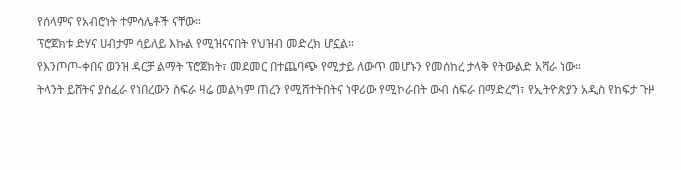የሰላምና የአብሮነት ተምሳሌቶች ናቸው።
ፕሮጀክቱ ድሃና ሀብታም ሳይለይ እኩል የሚዝናናበት የህዝብ መድረክ ሆኗል።
የእንጦጦ-ቀበና ወንዝ ዳርቻ ልማት ፕሮጀክት፣ መደመር በተጨባጭ የሚታይ ለውጥ መሆኑን የመሰከረ ታላቅ የትውልድ አሻራ ነው።
ትላንት ይሸትና ያስፈራ የነበረውን ስፍራ ዛሬ መልካም ጠረን የሚሸተትበትና ነዋሪው የሚኮራበት ውብ ስፍራ በማድረግ፣ የኢትዮጵያን አዲስ የከፍታ ጉዞ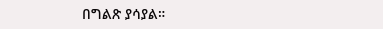በግልጽ ያሳያል።